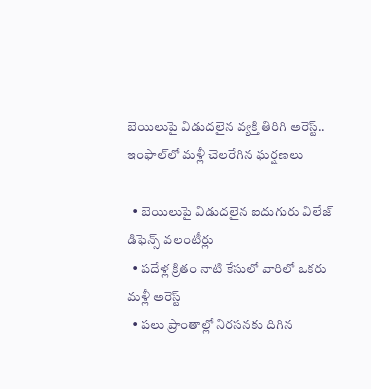బెయిలుపై విడుదలైన వ్యక్తి తిరిగి అరెస్ట్.. ఇంఫాల్‌లో మళ్లీ చెలరేగిన ఘర్షణలు

  • బెయిలుపై విడుదలైన ఐదుగురు విలేజ్ డిఫెన్స్ వలంటీర్లు
  • పదేళ్ల క్రితం నాటి కేసులో వారిలో ఒకరు మళ్లీ అరెస్ట్
  • పలు ప్రాంతాల్లో నిరసనకు దిగిన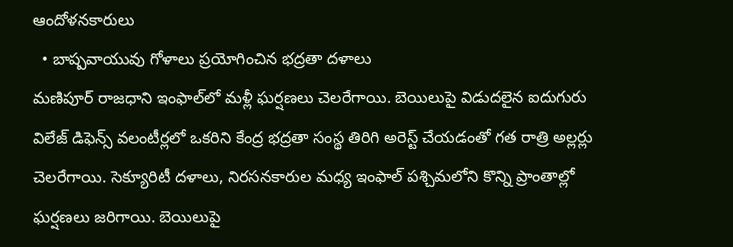ఆందోళనకారులు
  • బాష్పవాయువు గోళాలు ప్రయోగించిన భద్రతా దళాలు
మణిపూర్ రాజధాని ఇంఫాల్‌లో మళ్లీ ఘర్షణలు చెలరేగాయి. బెయిలుపై విడుదలైన ఐదుగురు విలేజ్ డిఫెన్స్ వలంటీర్లలో ఒకరిని కేంద్ర భద్రతా సంస్థ తిరిగి అరెస్ట్ చేయడంతో గత రాత్రి అల్లర్లు చెలరేగాయి. సెక్యూరిటీ దళాలు, నిరసనకారుల మధ్య ఇంఫాల్ పశ్చిమలోని కొన్ని ప్రాంతాల్లో ఘర్షణలు జరిగాయి. బెయిలుపై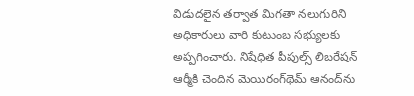విడుదలైన తర్వాత మిగతా నలుగురిని అధికారులు వారి కుటుంబ సభ్యులకు అప్పగించారు. నిషేధిత పీపుల్స్ లిబరేషన్ ఆర్మీకి చెందిన మెయిరంగ్‌థెమ్ ఆనంద్‌ను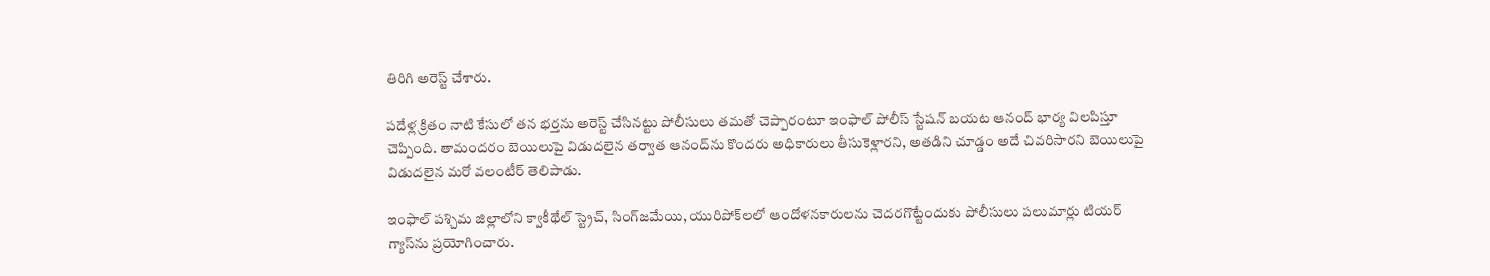తిరిగి అరెస్ట్ చేశారు.

పదేళ్ల క్రితం నాటి కేసులో తన భర్తను అరెస్ట్ చేసినట్టు పోలీసులు తమతో చెప్పారంటూ ఇంఫాల్ పోలీస్ స్టేషన్‌ బయట ఆనంద్ భార్య విలపిస్తూ చెప్పింది. తామందరం బెయిలుపై విడుదలైన తర్వాత ఆనంద్‌ను కొందరు అధికారులు తీసుకెళ్లారని, అతడిని చూడ్డం అదే చివరిసారని బెయిలుపై విడుదలైన మరో వలంటీర్ తెలిపాడు.

ఇంఫాల్ పశ్చిమ జిల్లాలోని క్వాకీథేల్ స్ట్రెచ్, సింగ్‌జమేయి, యురిపోక్‌లలో ఆందోళనకారులను చెదరగొట్టేందుకు పోలీసులు పలుమార్లు టియర్ గ్యాస్‌ను ప్రయోగించారు.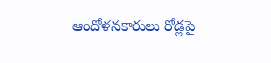ఆందోళనకారులు రోడ్లపై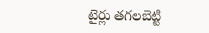టైర్లు తగలబెట్టి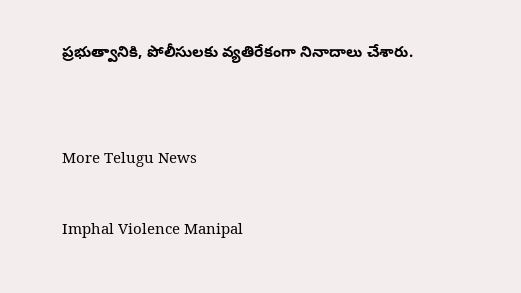ప్రభుత్వానికి, పోలీసులకు వ్యతిరేకంగా నినాదాలు చేశారు.


More Telugu News

Imphal Violence Manipal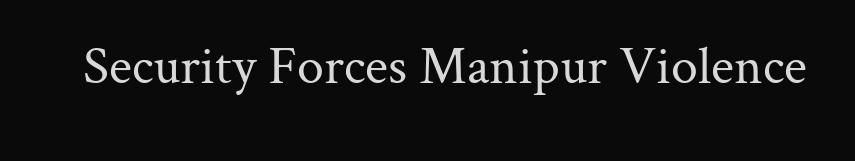Security Forces Manipur Violence